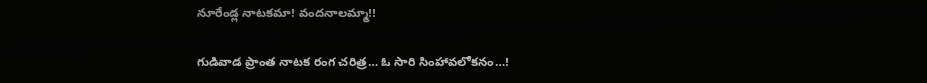నూరేండ్ల నాటకమా! వందనాలమ్మా!!

గుడివాడ ప్రాంత నాటక రంగ చరిత్ర… ఓ సారి సింహావలోకనం…!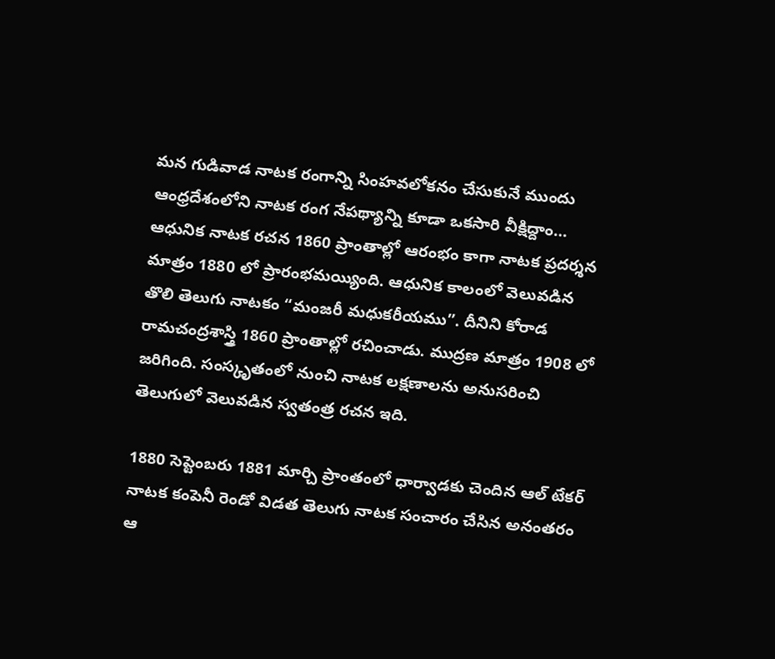మన గుడివాడ నాటక రంగాన్ని సింహవలోకనం చేసుకునే ముందు ఆంధ్రదేశంలోని నాటక రంగ నేపథ్యాన్ని కూడా ఒకసారి వీక్షిద్దాం… ఆధునిక నాటక రచన 1860 ప్రాంతాల్లో ఆరంభం కాగా నాటక ప్రదర్శన మాత్రం 1880 లో ప్రారంభమయ్యింది. ఆధునిక కాలంలో వెలువడిన తొలి తెలుగు నాటకం “మంజరీ మధుకరీయము”. దీనిని కోరాడ రామచంద్రశాస్త్రి 1860 ప్రాంతాల్లో రచించాడు. ముద్రణ మాత్రం 1908 లో జరిగింది. సంస్కృతంలో నుంచి నాటక లక్షణాలను అనుసరించి తెలుగులో వెలువడిన స్వతంత్ర రచన ఇది.

1880 సెప్టెంబరు 1881 మార్చి ప్రాంతంలో ధార్వాడకు చెందిన ఆల్ టేకర్ నాటక కంపెనీ రెండో విడత తెలుగు నాటక సంచారం చేసిన అనంతరం ఆ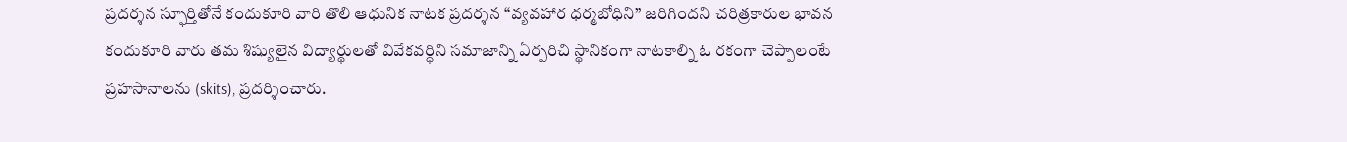ప్రదర్శన స్ఫూర్తితోనే కందుకూరి వారి తొలి ఆధునిక నాటక ప్రదర్శన “వ్యవహార ధర్మబోధిని” జరిగిందని చరిత్రకారుల భావన కందుకూరి వారు తమ శిష్యులైన విద్యార్థులతో వివేకవర్ధిని సమాజాన్ని ఏర్పరిచి స్థానికంగా నాటకాల్ని ఓ రకంగా చెప్పాలంటే ప్రహసానాలను (skits), ప్రదర్శించారు.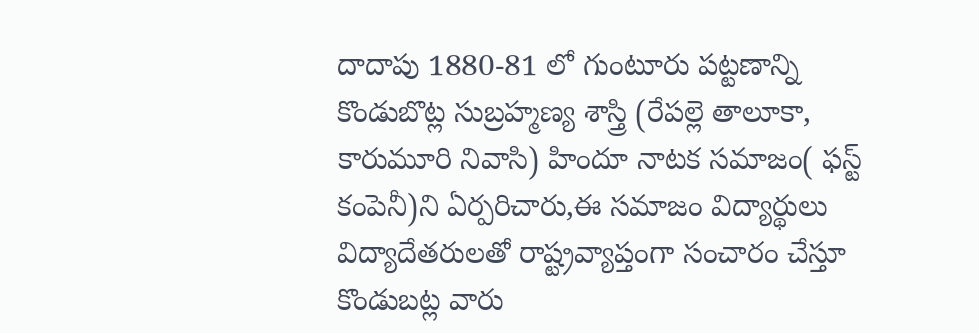దాదాపు 1880-81 లో గుంటూరు పట్టణాన్ని కొండుబొట్ల సుబ్రహ్మణ్య శాస్త్రి (రేపల్లె తాలూకా, కారుమూరి నివాసి) హిందూ నాటక సమాజం( ఫస్ట్ కంపెనీ)ని ఏర్పరిచారు,ఈ సమాజం విద్యార్థులు విద్యాదేతరులతో రాష్ట్రవ్యాప్తంగా సంచారం చేస్తూ కొండుబట్ల వారు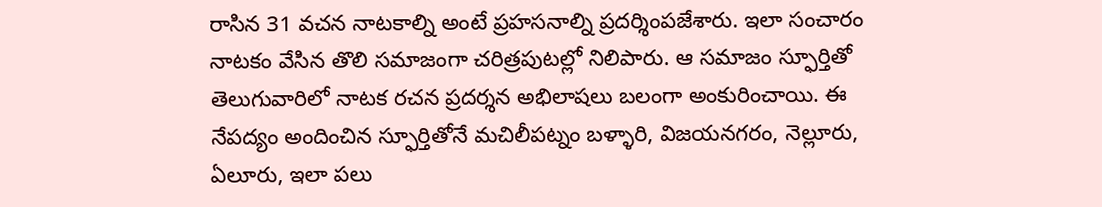రాసిన 31 వచన నాటకాల్ని అంటే ప్రహసనాల్ని ప్రదర్శింపజేశారు. ఇలా సంచారం నాటకం వేసిన తొలి సమాజంగా చరిత్రపుటల్లో నిలిపారు. ఆ సమాజం స్ఫూర్తితో తెలుగువారిలో నాటక రచన ప్రదర్శన అభిలాషలు బలంగా అంకురించాయి. ఈ నేపద్యం అందించిన స్ఫూర్తితోనే మచిలీపట్నం బళ్ళారి, విజయనగరం, నెల్లూరు, ఏలూరు, ఇలా పలు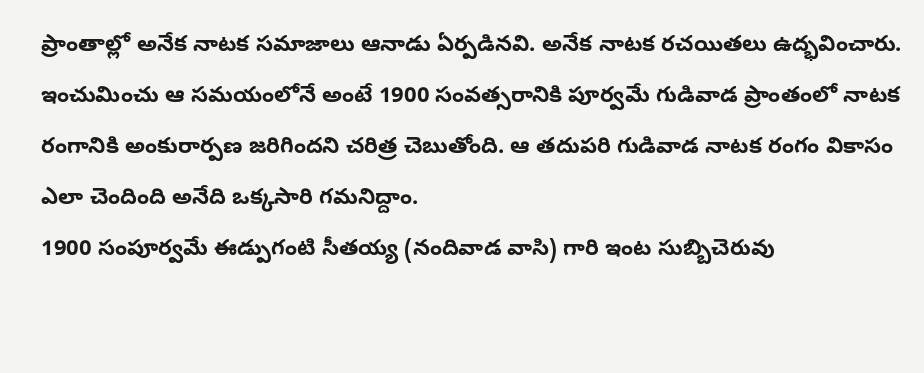ప్రాంతాల్లో అనేక నాటక సమాజాలు ఆనాడు ఏర్పడినవి. అనేక నాటక రచయితలు ఉద్భవించారు. ఇంచుమించు ఆ సమయంలోనే అంటే 1900 సంవత్సరానికి పూర్వమే గుడివాడ ప్రాంతంలో నాటక రంగానికి అంకురార్పణ జరిగిందని చరిత్ర చెబుతోంది. ఆ తదుపరి గుడివాడ నాటక రంగం వికాసం ఎలా చెందింది అనేది ఒక్కసారి గమనిద్దాం.
1900 సంపూర్వమే ఈడ్పుగంటి సీతయ్య (నందివాడ వాసి) గారి ఇంట సుబ్బిచెరువు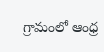గ్రామంలో ఆంధ్ర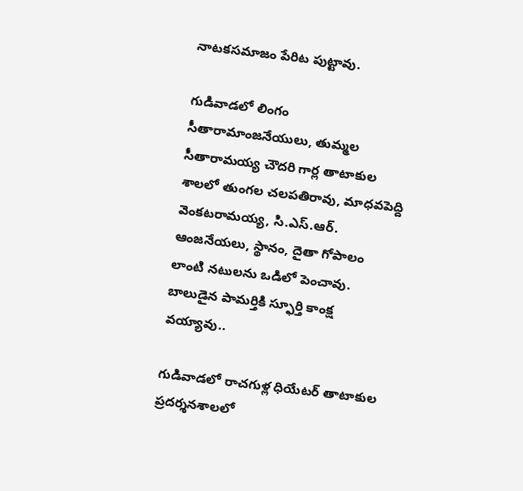నాటకసమాజం పేరిట పుట్టావు.

గుడివాడలో లింగం సీతారామాంజనేయులు, తుమ్మల సీతారామయ్య చౌదరి గార్ల తాటాకుల శాలలో తుంగల చలపతిరావు, మాధవపెద్ది వెంకటరామయ్య, సి.ఎస్.ఆర్. ఆంజనేయలు, స్థానం, దైతా గోపాలం లాంటి నటులను ఒడిలో పెంచావు. బాలుడైన పామర్తికి స్ఫూర్తి కాంక్ష వయ్యావు..

గుడివాడలో రాచగుళ్ల ధియేటర్ తాటాకుల ప్రదర్శనశాలలో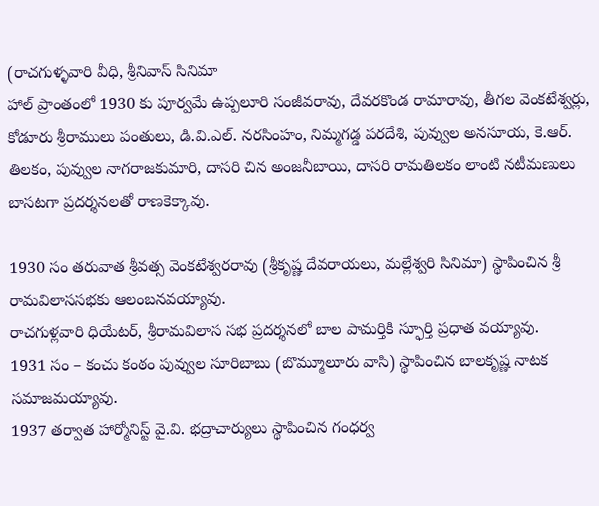(రాచగుళ్ళవారి వీధి, శ్రీనివాస్ సినిమా
హాల్ ప్రాంతంలో 1930 కు పూర్వమే ఉప్పలూరి సంజీవరావు, దేవరకొండ రామారావు, తీగల వెంకటేశ్వర్లు, కోడూరు శ్రీరాములు పంతులు, డి.వి.ఎల్. నరసింహం, నిమ్మగడ్డ పరదేశి, పువ్వుల అనసూయ, కె.ఆర్. తిలకం, పువ్వుల నాగరాజకుమారి, దాసరి చిన అంజనీబాయి, దాసరి రామతిలకం లాంటి నటీమణులు బాసటగా ప్రదర్శనలతో రాణకెక్కావు.

1930 సం తరువాత శ్రీవత్స వెంకటేశ్వరరావు (శ్రీకృష్ణ దేవరాయలు, మల్లేశ్వరి సినిమా) స్థాపించిన శ్రీ రామవిలాససభకు ఆలంబనవయ్యావు.
రాచగుళ్లవారి ధియేటర్, శ్రీరామవిలాస సభ ప్రదర్శనలో బాల పామర్తికి స్ఫూర్తి ప్రధాత వయ్యావు.
1931 సం – కంచు కంఠం పువ్వుల సూరిబాబు (బొమ్మూలూరు వాసి) స్థాపించిన బాలకృష్ణ నాటక సమాజమయ్యావు.
1937 తర్వాత హార్మోనిస్ట్ వై.వి. భద్రాచార్యులు స్థాపించిన గంధర్వ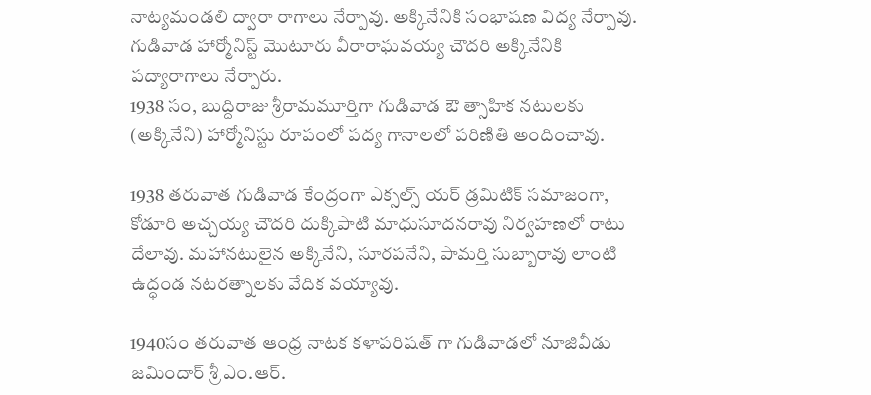నాట్యమండలి ద్వారా రాగాలు నేర్పావు. అక్కినేనికి సంభాషణ విద్య నేర్పావు. గుడివాడ హార్మోనిస్ట్ మొటూరు వీరారాఘవయ్య చౌదరి అక్కినేనికి పద్యారాగాలు నేర్పారు.
1938 సం, బుద్దిరాజు శ్రీరామమూర్తిగా గుడివాడ ఔ త్సాహిక నటులకు (అక్కినేని) హార్మోనిస్టు రూపంలో పద్య గానాలలో పరిణితి అందించావు.

1938 తరువాత గుడివాడ కేంద్రంగా ఎక్సల్స్ యర్ డ్రమిటిక్ సమాజంగా, కోడూరి అచ్చయ్య చౌదరి దుక్కిపాటి మాధుసూదనరావు నిర్వహణలో రాటు దేలావు. మహానటులైన అక్కినేని, సూరపనేని, పామర్తి సుబ్బారావు లాంటి ఉద్ధండ నటరత్నాలకు వేదిక వయ్యావు.

1940సం తరువాత ఆంధ్ర నాటక కళాపరిషత్ గా గుడివాడలో నూజివీడు జమిందార్ శ్రీ ఎం.ఆర్.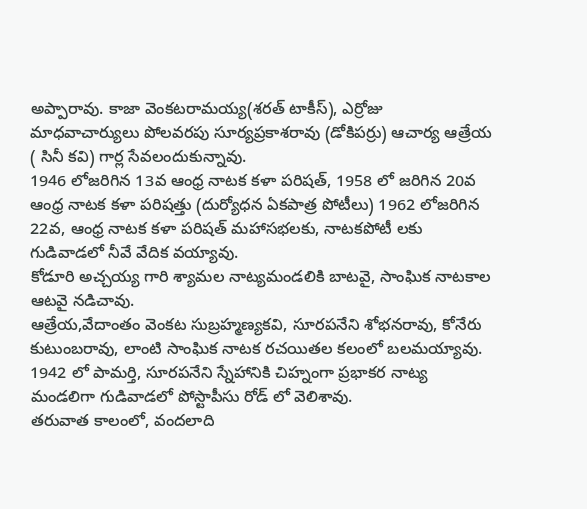అప్పారావు. కాజా వెంకటరామయ్య(శరత్ టాకీస్), ఎర్రోజు మాధవాచార్యులు పోలవరపు సూర్యప్రకాశరావు (డోకిపర్రు) ఆచార్య ఆత్రేయ ( సినీ కవి) గార్ల సేవలందుకున్నావు.
1946 లోజరిగిన 13వ ఆంధ్ర నాటక కళా పరిషత్, 1958 లో జరిగిన 20వ ఆంధ్ర నాటక కళా పరిషత్తు (దుర్యోధన ఏకపాత్ర పోటీలు) 1962 లోజరిగిన 22వ, ఆంధ్ర నాటక కళా పరిషత్ మహాసభలకు, నాటకపోటీ లకు గుడివాడలో నీవే వేదిక వయ్యావు.
కోడూరి అచ్చయ్య గారి శ్యామల నాట్యమండలికి బాటవై, సాంఘిక నాటకాల ఆటవై నడిచావు.
ఆత్రేయ,వేదాంతం వెంకట సుబ్రహ్మణ్యకవి, సూరపనేని శోభనరావు, కోనేరు కుటుంబరావు, లాంటి సాంఘిక నాటక రచయితల కలంలో బలమయ్యావు.
1942 లో పామర్తి, సూరపనేని స్నేహానికి చిహ్నంగా ప్రభాకర నాట్య మండలిగా గుడివాడలో పోస్టాపీసు రోడ్ లో వెలిశావు.
తరువాత కాలంలో, వందలాది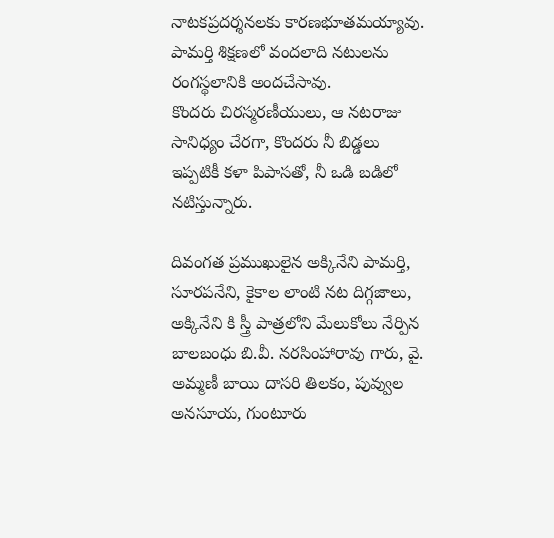నాటకప్రదర్శనలకు కారణభూతమయ్యావు. పామర్తి శిక్షణలో వందలాది నటులను రంగస్థలానికి అందచేసావు.
కొందరు చిరస్మరణీయులు, ఆ నటరాజు సానిధ్యం చేరగా, కొందరు నీ బిడ్డలు ఇప్పటికీ కళా పిపాసతో, నీ ఒడి బడిలో నటిస్తున్నారు.

దివంగత ప్రముఖులైన అక్కినేని పామర్తి, సూరపనేని, కైకాల లాంటి నట దిగ్గజాలు, అక్కినేని కి స్త్రీ పాత్రలోని మేలుకోలు నేర్పిన బాలబంధు బి.వీ. నరసింహారావు గారు, వై. అమ్మణీ బాయి దాసరి తిలకం, పువ్వుల అనసూయ, గుంటూరు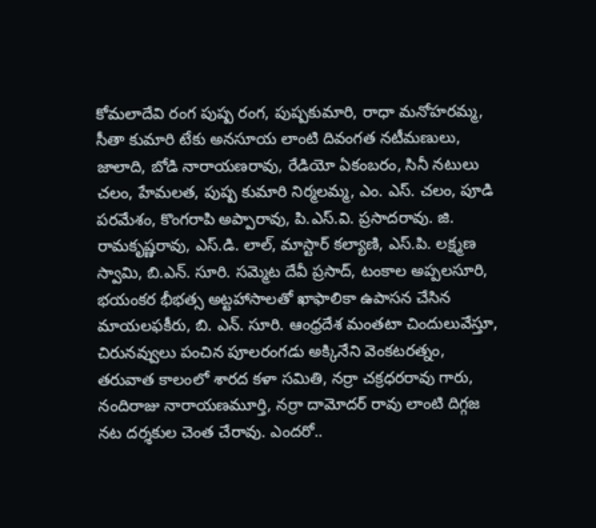కోమలాదేవి రంగ పుష్ప రంగ, పుష్పకుమారి, రాధా మనోహరమ్మ, సీతా కుమారి టేకు అనసూయ లాంటి దివంగత నటీమణులు, జాలాది, బోడి నారాయణరావు, రేడియో ఏకంబరం, సినీ నటులు చలం, హేమలత, పుష్ప కుమారి నిర్మలమ్మ, ఎం. ఎస్. చలం, పూడి పరమేశం, కొంగరాపి అప్పారావు, పి.ఎస్.వి. ప్రసాదరావు. జి. రామకృష్ణరావు, ఎస్.డి. లాల్, మాస్టార్ కల్యాణి, ఎస్.పి. లక్ష్మణ స్వామి, బి.ఎన్. సూరి. సమ్మెట దేవీ ప్రసాద్, టంకాల అప్పలసూరి, భయంకర భీభత్స అట్టహాసాలతో ఖాఫాలికా ఉపాసన చేసిన మాయలఫకీరు, బి. ఎన్. సూరి. ఆంధ్రదేశ మంతటా చిందులువేస్తూ, చిరునవ్వులు పంచిన పూలరంగడు అక్కినేని వెంకటరత్నం, తరువాత కాలంలో శారద కళా సమితి, నర్రా చక్రధరరావు గారు, నందిరాజు నారాయణమూర్తి, నర్రా దామోదర్ రావు లాంటి దిగ్గజ నట దర్శకుల చెంత చేరావు. ఎందరో..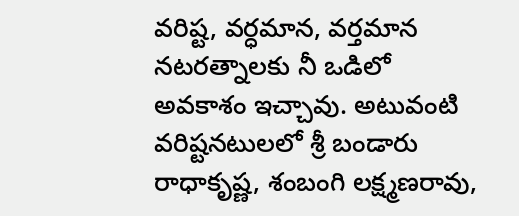వరిష్ట, వర్ధమాన, వర్తమాన నటరత్నాలకు నీ ఒడిలో అవకాశం ఇచ్చావు. అటువంటి వరిష్టనటులలో శ్రీ బండారు రాధాకృష్ణ, శంబంగి లక్ష్మణరావు,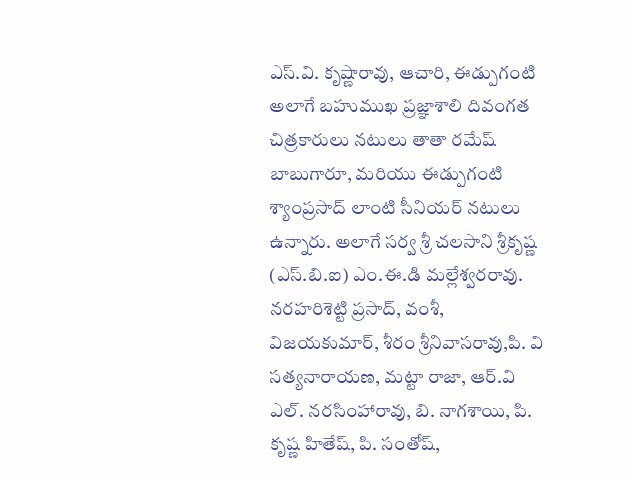ఎస్.వి. కృష్ణారావు, ఆచారి, ఈడ్పుగంటి అలాగే బహుముఖ ప్రజ్ఞాశాలి దివంగత చిత్రకారులు నటులు తాతా రమేష్ బాబుగారూ, మరియు ఈడ్పుగంటి శ్యాంప్రసాద్ లాంటి సీనియర్ నటులు ఉన్నారు. అలాగే సర్వ శ్రీ చలసాని శ్రీకృష్ణ (ఎస్.బి.ఐ) ఎం.ఈ.డి మల్లేశ్వరరావు. నరహరిశెట్టి ప్రసాద్, వంశీ, విజయకుమార్, శీరం శ్రీనివాసరావు,పి. వి సత్యనారాయణ, మట్టా రాజా, ఆర్.వి ఎల్. నరసింహారావు, బి. నాగశాయి, పి. కృష్ణ హితేష్, పి. సంతోష్,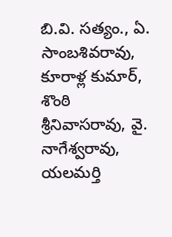బి.వి. సత్యం., ఏ. సాంబశివరావు, కూరాళ్ల కుమార్, శొంఠి శ్రీనివాసరావు, వై. నాగేశ్వరావు, యలమర్తి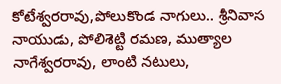కోటేశ్వరరావు,పోలుకొండ నాగులు.. శ్రీనివాస నాయుడు, పోలిశెట్టి రమణ, ముత్యాల నాగేశ్వరరావు, లాంటి నటులు,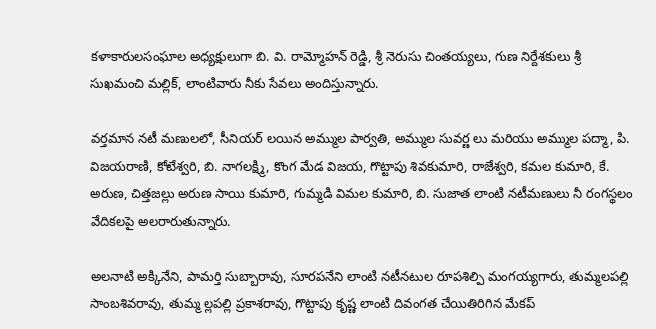కళాకారులసంఘాల అధ్యక్షులుగా బి. వి. రామ్మోహన్ రెడ్డి, శ్రీ నెరుసు చింతయ్యలు, గుణ నిర్దేశకులు శ్రీ సుఖమంచి మల్లిక్, లాంటివారు నీకు సేవలు అందిస్తున్నారు.

వర్తమాన నటీ మణులలో, సీనియర్ లయిన అమ్ముల పార్వతి, అమ్ముల సువర్ణ లు మరియు అమ్ముల పద్మా, పి. విజయరాణి, కోటేశ్వరి, బి. నాగలక్ష్మి, కొంగ మేడ విజయ, గొట్టాపు శివకుమారి, రాజేశ్వరి, కమల కుమారి, కే. అరుణ, చిత్తజల్లు అరుణ సాయి కుమారి, గుమ్మడి విమల కుమారి, బి. సుజాత లాంటి నటీమణులు నీ రంగస్థలం వేదికలపై అలరారుతున్నారు.

అలనాటి అక్కినేని, పామర్తి సుబ్బారావు, సూరపనేని లాంటి నటీనటుల రూపశిల్పి మంగయ్యగారు, తుమ్మలపల్లి సాంబశివరావు, తుమ్మ ల్లపల్లి ప్రకాశరావు, గొట్టాపు కృష్ణ లాంటి దివంగత చేయితిరిగిన మేకప్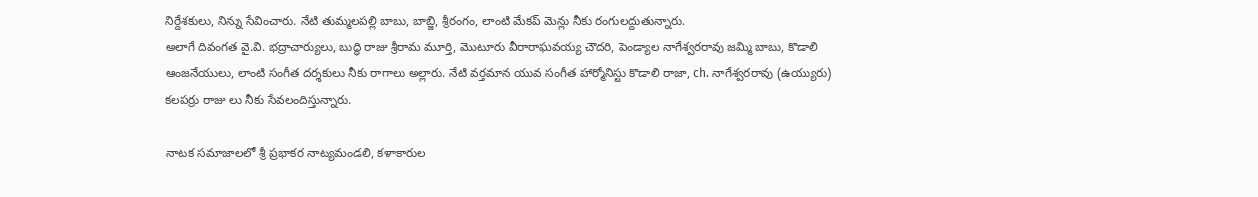నిర్దేశకులు, నిన్ను సేవించారు. నేటి తుమ్మలపల్లి బాబు, బాబ్జి, శ్రీరంగం, లాంటి మేకప్ మెన్లు నీకు రంగులద్దుతున్నారు.
అలాగే దివంగత వై.వి. భద్రాచార్యులు, బుద్ధి రాజు శ్రీరామ మూర్తి, మొటూరు వీరారాఘవయ్య చౌదరి, పెండ్యాల నాగేశ్వరరావు జమ్మి బాబు, కొడాలి ఆంజనేయులు, లాంటి సంగీత దర్శకులు నీకు రాగాలు అల్లారు. నేటి వర్తమాన యువ సంగీత హార్మోనిస్టు కొడాలి రాజా, ch. నాగేశ్వరరావు (ఉయ్యురు) కలపర్రు రాజు లు నీకు సేవలందిస్తున్నారు.

నాటక సమాజాలలో శ్రీ ప్రభాకర నాట్యమండలి, కళాకారుల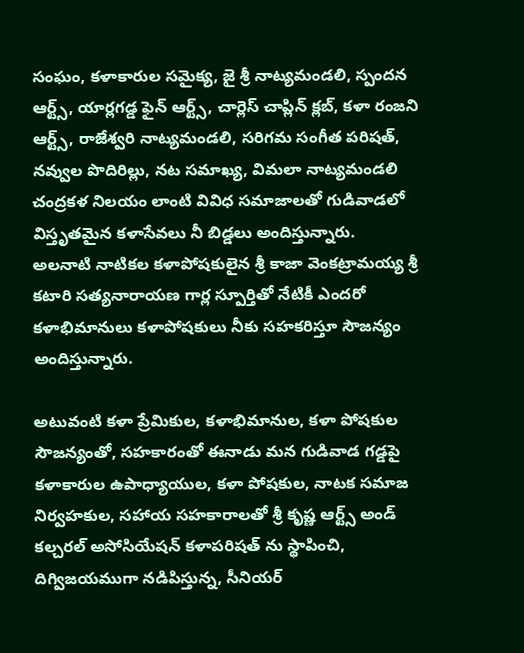సంఘం, కళాకారుల సమైక్య, జై శ్రీ నాట్యమండలి, స్పందన ఆర్ట్స్, యార్లగడ్డ ఫైన్ ఆర్ట్స్, చార్లెస్ చాప్లిన్ క్లబ్, కళా రంజని ఆర్ట్స్, రాజేశ్వరి నాట్యమండలి, సరిగమ సంగీత పరిషత్, నవ్వుల పొదిరిల్లు, నట సమాఖ్య, విమలా నాట్యమండలి
చంద్రకళ నిలయం లాంటి వివిధ సమాజాలతో గుడివాడలో విస్తృతమైన కళాసేవలు నీ బిడ్డలు అందిస్తున్నారు.
అలనాటి నాటికల కళాపోషకులైన శ్రీ కాజా వెంకట్రామయ్య శ్రీ కటారి సత్యనారాయణ గార్ల స్పూర్తితో నేటికీ ఎందరో కళాభిమానులు కళాపోషకులు నీకు సహకరిస్తూ సౌజన్యం అందిస్తున్నారు.

అటువంటి కళా ప్రేమికుల, కళాభిమానుల, కళా పోషకుల సౌజన్యంతో, సహకారంతో ఈనాడు మన గుడివాడ గడ్డపై కళాకారుల ఉపాధ్యాయుల, కళా పోషకుల, నాటక సమాజ నిర్వహకుల, సహాయ సహకారాలతో శ్రీ కృష్ణ ఆర్ట్స్ అండ్ కల్చరల్ అసోసియేషన్ కళాపరిషత్ ను స్థాపించి, దిగ్విజయముగా నడిపిస్తున్న, సీనియర్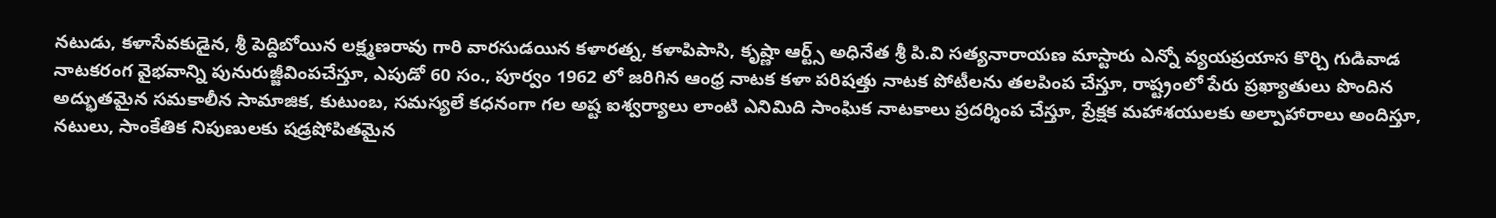నటుడు, కళాసేవకుడైన, శ్రీ పెద్దిబోయిన లక్ష్మణరావు గారి వారసుడయిన కళారత్న, కళాపిపాసి, కృష్ణా ఆర్ట్స్ అధినేత శ్రీ పి.వి సత్యనారాయణ మాస్టారు ఎన్నో వ్యయప్రయాస కొర్చి గుడివాడ నాటకరంగ వైభవాన్ని పునురుజ్జీవింపచేస్తూ, ఎపుడో 60 సం., పూర్వం 1962 లో జరిగిన ఆంధ్ర నాటక కళా పరిషత్తు నాటక పోటీలను తలపింప చేస్తూ, రాష్ట్రంలో పేరు ప్రఖ్యాతులు పొందిన అద్భుతమైన సమకాలీన సామాజిక, కుటుంబ, సమస్యలే కధనంగా గల అష్ట ఐశ్వర్యాలు లాంటి ఎనిమిది సాంఘిక నాటకాలు ప్రదర్శింప చేస్తూ, ప్రేక్షక మహాశయులకు అల్పాహారాలు అందిస్తూ, నటులు, సాంకేతిక నిపుణులకు షడ్రషోపితమైన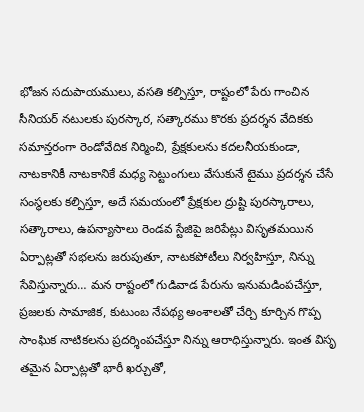భోజన సదుపాయములు, వసతి కల్పిస్తూ, రాష్టంలో పేరు గాంచిన సీనియర్ నటులకు పురస్కార, సత్కారము కొరకు ప్రదర్శన వేదికకు సమాన్తరంగా రెండోవేదిక నిర్మించి, ప్రేక్షకులను కదలనీయకుండా, నాటకానికీ నాటకానికే మధ్య సెట్టుంగులు వేసుకునే టైము ప్రదర్శన చేసే సంస్థలకు కల్పిస్తూ, అదే సమయంలో ప్రేక్షకుల ద్రుష్టి పురస్కారాలు, సత్కారాలు, ఉపన్యాసాలు రెండవ స్టేజిపై జరిపేట్లు విసృతమయిన ఏర్పాట్లతో సభలను జరుపుతూ, నాటకపోటీలు నిర్వహిస్తూ, నిన్ను సేవిస్తున్నారు… మన రాష్టంలో గుడివాడ పేరును ఇనుమడింపచేస్తూ, ప్రజలకు సామాజిక, కుటుంబ నేపథ్య అంశాలతో చేర్చి కూర్చిన గొప్ప సాంఘిక నాటికలను ప్రదర్శింపచేస్తూ నిన్ను ఆరాధిస్తున్నారు. ఇంత విసృ తమైన ఏర్పాట్లతో భారీ ఖర్చుతో,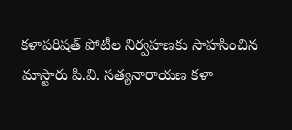కళాపరిషత్ పోటీల నిర్వహణకు సాహసించిన మాస్టారు పి.వి. సత్యనారాయణ కళా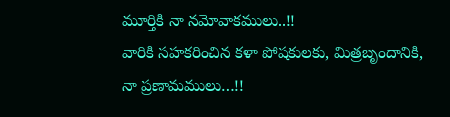మూర్తికి నా నమోవాకములు..!!
వారికి సహకరించిన కళా పోషకులకు, మిత్రబృందానికి, నా ప్రణామములు…!!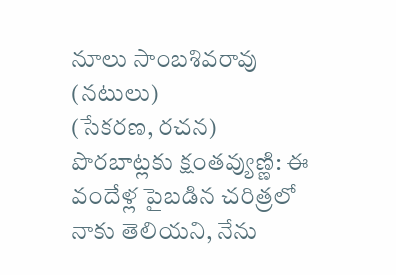నూలు సాంబశివరావు (నటులు)
(సేకరణ, రచన)
పొరబాట్లకు క్షంతవ్యుణ్ణి: ఈ వందేళ్ల పైబడిన చరిత్రలో నాకు తెలియని, నేను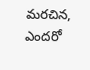మరచిన, ఎందరో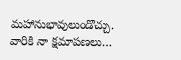మహానుభావులుండొచ్చు. వారికి నా క్షమాపణలు…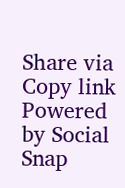Share via
Copy link
Powered by Social Snap